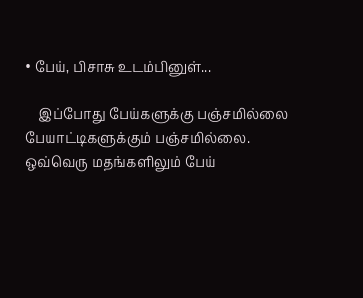• பேய், பிசாசு உடம்பினுள்...

    இப்போது பேய்களுக்கு பஞ்சமில்லை பேயாட்டிகளுக்கும் பஞ்சமில்லை. ஒவ்வெரு மதங்களிலும் பேய்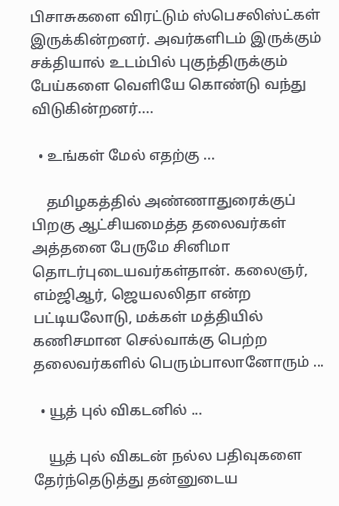பிசாசுகளை விரட்டும் ஸ்பெசலிஸ்ட்கள் இருக்கின்றனர். அவர்களிடம் இருக்கும் சக்தியால் உடம்பில் புகுந்திருக்கும் பேய்களை வெளியே கொண்டு வந்து விடுகின்றனர்....

  • உங்கள் மேல் எதற்கு ...

    தமிழகத்தில் அண்ணாதுரைக்குப் பிறகு ஆட்சியமைத்த தலைவர்கள் அத்தனை பேருமே சினிமா தொடர்புடையவர்கள்தான். கலைஞர், எம்ஜிஆர், ஜெயலலிதா என்ற பட்டியலோடு, மக்கள் மத்தியில் கணிசமான செல்வாக்கு பெற்ற தலைவர்களில் பெரும்பாலானோரும் ...

  • யூத் புல் விகடனில் ...

    யூத் புல் விகடன் நல்ல பதிவுகளை தேர்ந்தெடுத்து தன்னுடைய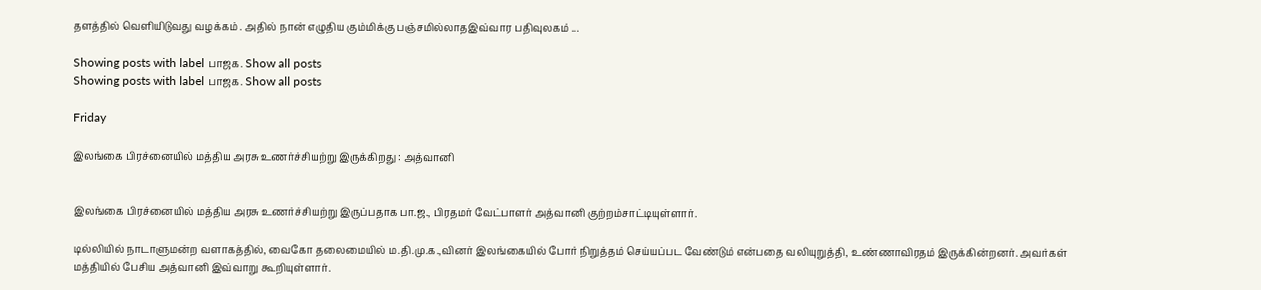தளத்தில் வெளியிடுவது வழக்கம் . அதில் நான் எழுதிய கும்மிக்கு பஞ்சமில்லாதஇவ்வார பதிவுலகம் ...

Showing posts with label பாஜக. Show all posts
Showing posts with label பாஜக. Show all posts

Friday

இலங்கை பிரச்னையில் மத்திய அரசு உணர்ச்சியற்று இருக்கிறது : அத்வானி


இலங்கை பிரச்னையில் மத்திய அரசு உணர்ச்சியற்று இருப்பதாக பா.ஜ., பிரதமர் வேட்பாளர் அத்வானி குற்றம்சாட்டியுள்ளார்.

டில்லியில் நாடாளுமன்ற வளாகத்தில், வைகோ தலைமையில் ம.தி.மு.க.,வினர் இலங்கையில் போர் நிறுத்தம் செய்யப்பட வேண்டும் என்பதை வலியுறுத்தி, உண்ணாவிரதம் இருக்கின்றனர். அவர்கள் மத்தியில் பேசிய அத்வானி இவ்வாறு கூறியுள்ளார்.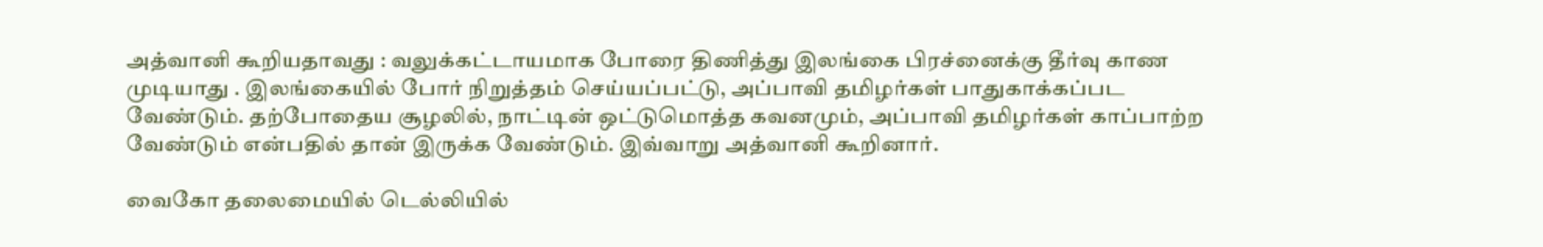அத்வானி கூறியதாவது : வலுக்கட்டாயமாக போரை திணித்து இலங்கை பிரச்னைக்கு தீர்வு காண முடியாது . இலங்கையில் போர் நிறுத்தம் செய்யப்பட்டு, அப்பாவி தமிழர்கள் பாதுகாக்கப்பட வேண்டும். தற்போதைய சூழலில், நாட்டின் ஒட்டுமொத்த கவனமும், அப்பாவி தமிழர்கள் காப்பாற்ற வேண்டும் என்பதில் தான் இருக்க வேண்டும். இவ்வாறு அத்வானி கூறினார்.

வைகோ தலைமையில் டெல்லியில்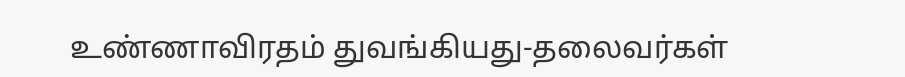உண்ணாவிரதம் துவங்கியது-தலைவர்கள்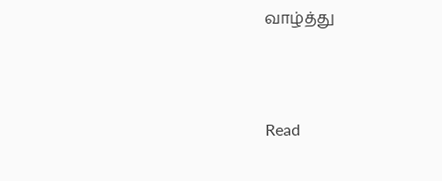வாழ்த்து



Read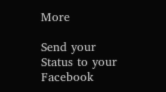More

Send your Status to your Facebook